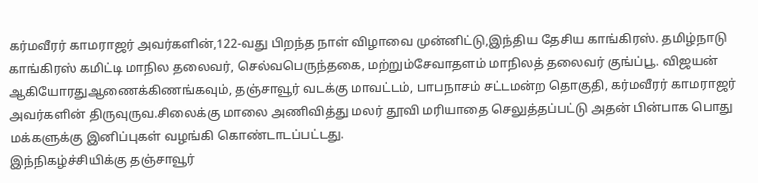கர்மவீரர் காமராஜர் அவர்களின்,122-வது பிறந்த நாள் விழாவை முன்னிட்டு,இந்திய தேசிய காங்கிரஸ். தமிழ்நாடு காங்கிரஸ் கமிட்டி மாநில தலைவர், செல்வபெருந்தகை, மற்றும்சேவாதளம் மாநிலத் தலைவர் குங்ப்பூ. விஜயன் ஆகியோரதுஆணைக்கிணங்கவும், தஞ்சாவூர் வடக்கு மாவட்டம், பாபநாசம் சட்டமன்ற தொகுதி, கர்மவீரர் காமராஜர் அவர்களின் திருவுருவ.சிலைக்கு மாலை அணிவித்து மலர் தூவி மரியாதை செலுத்தப்பட்டு அதன் பின்பாக பொது மக்களுக்கு இனிப்புகள் வழங்கி கொண்டாடப்பட்டது.
இந்நிகழ்ச்சியிக்கு தஞ்சாவூர்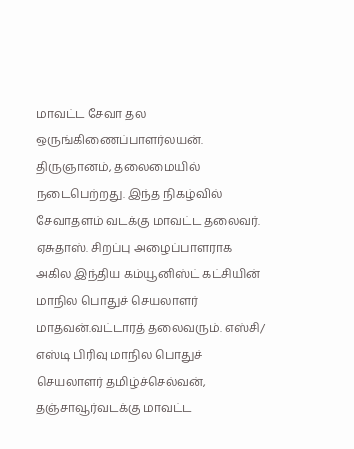மாவட்ட சேவா தல ஒருங்கிணைப்பாளர்லயன். திருஞானம், தலைமையில் நடைபெற்றது. இந்த நிகழ்வில் சேவாதளம் வடக்கு மாவட்ட தலைவர். ஏசுதாஸ். சிறப்பு அழைப்பாளராக அகில இந்திய கம்யூனிஸ்ட் கட்சியின் மாநில பொதுச் செயலாளர் மாதவன்.வட்டாரத் தலைவரும். எஸ்சி/ எஸ்டி பிரிவு மாநில பொதுச் செயலாளர் தமிழ்ச்செல்வன், தஞ்சாவூர்வடக்கு மாவட்ட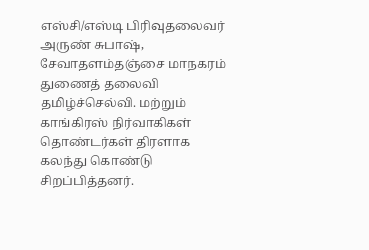எஸ்சி/எஸ்டி பிரிவுதலைவர் அருண் சுபாஷ், சேவாதளம்தஞ்சை மாநகரம் துணைத் தலைவி தமிழ்ச்செல்வி. மற்றும் காங்கிரஸ் நிர்வாகிகள் தொண்டர்கள் திரளாக கலந்து கொண்டு சிறப்பித்தனர்.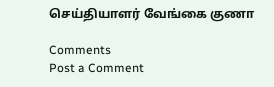செய்தியாளர் வேங்கை குணா

Comments
Post a Comment